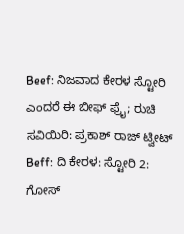Beef: ನಿಜವಾದ ಕೇರಳ ಸ್ಟೋರಿ ಎಂದರೆ ಈ ಬೀಫ್ ಫ್ರೈ; ರುಚಿ ಸವಿಯಿರಿ: ಪ್ರಕಾಶ್ ರಾಜ್ ಟ್ವೀಟ್
Beff: ದಿ ಕೇರಳ: ಸ್ಟೋರಿ 2: ಗೋಸ್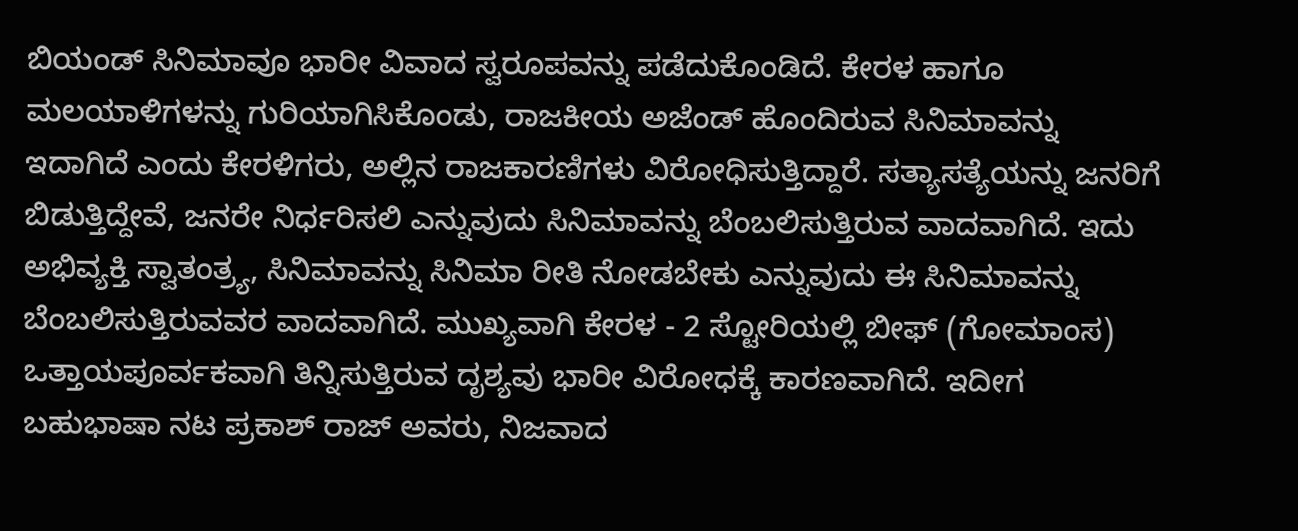ಬಿಯಂಡ್ ಸಿನಿಮಾವೂ ಭಾರೀ ವಿವಾದ ಸ್ವರೂಪವನ್ನು ಪಡೆದುಕೊಂಡಿದೆ. ಕೇರಳ ಹಾಗೂ ಮಲಯಾಳಿಗಳನ್ನು ಗುರಿಯಾಗಿಸಿಕೊಂಡು, ರಾಜಕೀಯ ಅಜೆಂಡ್ ಹೊಂದಿರುವ ಸಿನಿಮಾವನ್ನು ಇದಾಗಿದೆ ಎಂದು ಕೇರಳಿಗರು, ಅಲ್ಲಿನ ರಾಜಕಾರಣಿಗಳು ವಿರೋಧಿಸುತ್ತಿದ್ದಾರೆ. ಸತ್ಯಾಸತ್ಯೆಯನ್ನು ಜನರಿಗೆ ಬಿಡುತ್ತಿದ್ದೇವೆ, ಜನರೇ ನಿರ್ಧರಿಸಲಿ ಎನ್ನುವುದು ಸಿನಿಮಾವನ್ನು ಬೆಂಬಲಿಸುತ್ತಿರುವ ವಾದವಾಗಿದೆ. ಇದು ಅಭಿವ್ಯಕ್ತಿ ಸ್ವಾತಂತ್ರ್ಯ, ಸಿನಿಮಾವನ್ನು ಸಿನಿಮಾ ರೀತಿ ನೋಡಬೇಕು ಎನ್ನುವುದು ಈ ಸಿನಿಮಾವನ್ನು ಬೆಂಬಲಿಸುತ್ತಿರುವವರ ವಾದವಾಗಿದೆ. ಮುಖ್ಯವಾಗಿ ಕೇರಳ - 2 ಸ್ಟೋರಿಯಲ್ಲಿ ಬೀಫ್ (ಗೋಮಾಂಸ) ಒತ್ತಾಯಪೂರ್ವಕವಾಗಿ ತಿನ್ನಿಸುತ್ತಿರುವ ದೃಶ್ಯವು ಭಾರೀ ವಿರೋಧಕ್ಕೆ ಕಾರಣವಾಗಿದೆ. ಇದೀಗ ಬಹುಭಾಷಾ ನಟ ಪ್ರಕಾಶ್ ರಾಜ್ ಅವರು, ನಿಜವಾದ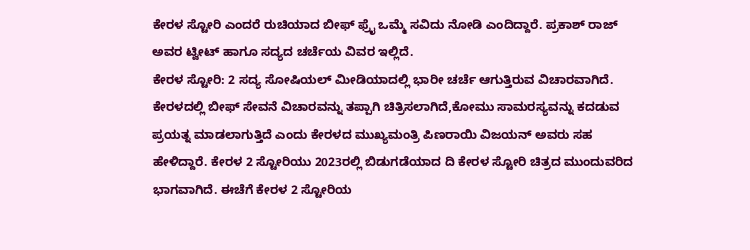ಕೇರಳ ಸ್ಟೋರಿ ಎಂದರೆ ರುಚಿಯಾದ ಬೀಫ್ ಫ್ರೈ ಒಮ್ಮೆ ಸವಿದು ನೋಡಿ ಎಂದಿದ್ದಾರೆ. ಪ್ರಕಾಶ್ ರಾಜ್ ಅವರ ಟ್ವೀಟ್ ಹಾಗೂ ಸದ್ಯದ ಚರ್ಚೆಯ ವಿವರ ಇಲ್ಲಿದೆ.
ಕೇರಳ ಸ್ಟೋರಿ: 2 ಸದ್ಯ ಸೋಷಿಯಲ್ ಮೀಡಿಯಾದಲ್ಲಿ ಭಾರೀ ಚರ್ಚೆ ಆಗುತ್ತಿರುವ ವಿಚಾರವಾಗಿದೆ. ಕೇರಳದಲ್ಲಿ ಬೀಫ್ ಸೇವನೆ ವಿಚಾರವನ್ನು ತಪ್ಪಾಗಿ ಚಿತ್ರಿಸಲಾಗಿದೆ,ಕೋಮು ಸಾಮರಸ್ಯವನ್ನು ಕದಡುವ ಪ್ರಯತ್ನ ಮಾಡಲಾಗುತ್ತಿದೆ ಎಂದು ಕೇರಳದ ಮುಖ್ಯಮಂತ್ರಿ ಪಿಣರಾಯಿ ವಿಜಯನ್ ಅವರು ಸಹ ಹೇಳಿದ್ದಾರೆ. ಕೇರಳ 2 ಸ್ಟೋರಿಯು 2023ರಲ್ಲಿ ಬಿಡುಗಡೆಯಾದ ದಿ ಕೇರಳ ಸ್ಟೋರಿ ಚಿತ್ರದ ಮುಂದುವರಿದ ಭಾಗವಾಗಿದೆ. ಈಚೆಗೆ ಕೇರಳ 2 ಸ್ಟೋರಿಯ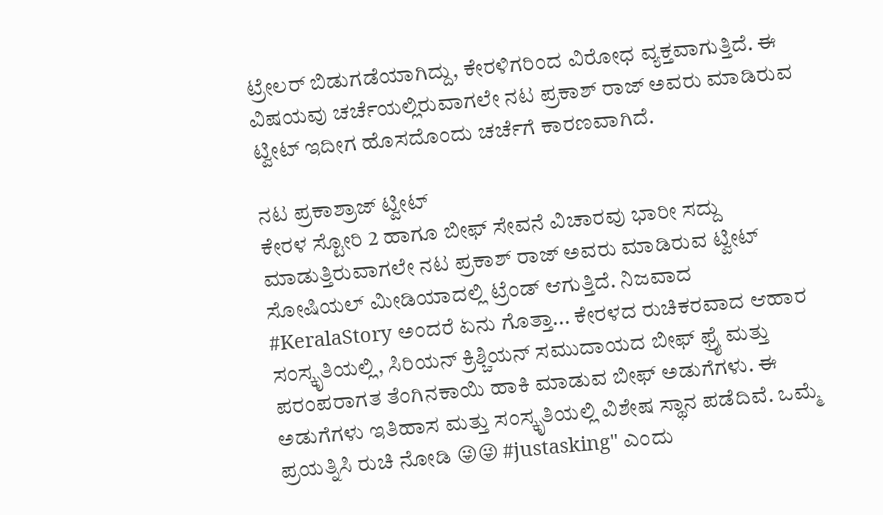ಟ್ರೇಲರ್ ಬಿಡುಗಡೆಯಾಗಿದ್ದು, ಕೇರಳಿಗರಿಂದ ವಿರೋಧ ವ್ಯಕ್ತವಾಗುತ್ತಿದೆ. ಈ ವಿಷಯವು ಚರ್ಚೆಯಲ್ಲಿರುವಾಗಲೇ ನಟ ಪ್ರಕಾಶ್ ರಾಜ್ ಅವರು ಮಾಡಿರುವ ಟ್ವೀಟ್ ಇದೀಗ ಹೊಸದೊಂದು ಚರ್ಚೆಗೆ ಕಾರಣವಾಗಿದೆ.

ನಟ ಪ್ರಕಾಶ್ರಾಜ್ ಟ್ವೀಟ್
ಕೇರಳ ಸ್ಟೋರಿ 2 ಹಾಗೂ ಬೀಫ್ ಸೇವನೆ ವಿಚಾರವು ಭಾರೀ ಸದ್ದು ಮಾಡುತ್ತಿರುವಾಗಲೇ ನಟ ಪ್ರಕಾಶ್ ರಾಜ್ ಅವರು ಮಾಡಿರುವ ಟ್ವೀಟ್ ಸೋಷಿಯಲ್ ಮೀಡಿಯಾದಲ್ಲಿ ಟ್ರೆಂಡ್ ಆಗುತ್ತಿದೆ. ನಿಜವಾದ #KeralaStory ಅಂದರೆ ಏನು ಗೊತ್ತಾ... ಕೇರಳದ ರುಚಿಕರವಾದ ಆಹಾರ ಸಂಸ್ಕೃತಿಯಲ್ಲಿ, ಸಿರಿಯನ್ ಕ್ರಿಶ್ಚಿಯನ್ ಸಮುದಾಯದ ಬೀಫ್ ಫ್ರೈ ಮತ್ತು ಪರಂಪರಾಗತ ತೆಂಗಿನಕಾಯಿ ಹಾಕಿ ಮಾಡುವ ಬೀಫ್ ಅಡುಗೆಗಳು. ಈ ಅಡುಗೆಗಳು ಇತಿಹಾಸ ಮತ್ತು ಸಂಸ್ಕೃತಿಯಲ್ಲಿ ವಿಶೇಷ ಸ್ಥಾನ ಪಡೆದಿವೆ. ಒಮ್ಮೆ ಪ್ರಯತ್ನಿಸಿ ರುಚಿ ನೋಡಿ 😜😜 #justasking" ಎಂದು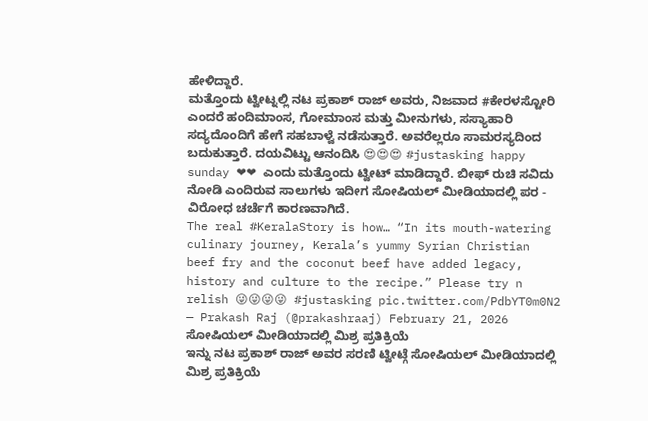ಹೇಳಿದ್ದಾರೆ.
ಮತ್ತೊಂದು ಟ್ವೀಟ್ನಲ್ಲಿ ನಟ ಪ್ರಕಾಶ್ ರಾಜ್ ಅವರು, ನಿಜವಾದ #ಕೇರಳಸ್ಟೋರಿ ಎಂದರೆ ಹಂದಿಮಾಂಸ, ಗೋಮಾಂಸ ಮತ್ತು ಮೀನುಗಳು, ಸಸ್ಯಾಹಾರಿ ಸದ್ಯದೊಂದಿಗೆ ಹೇಗೆ ಸಹಬಾಳ್ವೆ ನಡೆಸುತ್ತಾರೆ. ಅವರೆಲ್ಲರೂ ಸಾಮರಸ್ಯದಿಂದ ಬದುಕುತ್ತಾರೆ. ದಯವಿಟ್ಟು ಆನಂದಿಸಿ 😍😍😍 #justasking happy sunday ❤❤ ಎಂದು ಮತ್ತೊಂದು ಟ್ವೀಟ್ ಮಾಡಿದ್ದಾರೆ. ಬೀಫ್ ರುಚಿ ಸವಿದು ನೋಡಿ ಎಂದಿರುವ ಸಾಲುಗಳು ಇದೀಗ ಸೋಷಿಯಲ್ ಮೀಡಿಯಾದಲ್ಲಿ ಪರ - ವಿರೋಧ ಚರ್ಚೆಗೆ ಕಾರಣವಾಗಿದೆ.
The real #KeralaStory is how… “In its mouth-watering culinary journey, Kerala’s yummy Syrian Christian beef fry and the coconut beef have added legacy, history and culture to the recipe.” Please try n relish 😜😜😜😜 #justasking pic.twitter.com/PdbYT0m0N2
— Prakash Raj (@prakashraaj) February 21, 2026
ಸೋಷಿಯಲ್ ಮೀಡಿಯಾದಲ್ಲಿ ಮಿಶ್ರ ಪ್ರತಿಕ್ರಿಯೆ
ಇನ್ನು ನಟ ಪ್ರಕಾಶ್ ರಾಜ್ ಅವರ ಸರಣಿ ಟ್ವೀಟ್ಗೆ ಸೋಷಿಯಲ್ ಮೀಡಿಯಾದಲ್ಲಿ ಮಿಶ್ರ ಪ್ರತಿಕ್ರಿಯೆ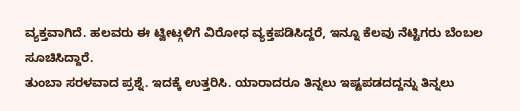ವ್ಯಕ್ತವಾಗಿದೆ. ಹಲವರು ಈ ಟ್ವೀಟ್ಗಳಿಗೆ ವಿರೋಧ ವ್ಯಕ್ತಪಡಿಸಿದ್ದರೆ, ಇನ್ನೂ ಕೆಲವು ನೆಟ್ಟಿಗರು ಬೆಂಬಲ ಸೂಚಿಸಿದ್ದಾರೆ.
ತುಂಬಾ ಸರಳವಾದ ಪ್ರಶ್ನೆ. ಇದಕ್ಕೆ ಉತ್ತರಿಸಿ. ಯಾರಾದರೂ ತಿನ್ನಲು ಇಷ್ಟಪಡದದ್ದನ್ನು ತಿನ್ನಲು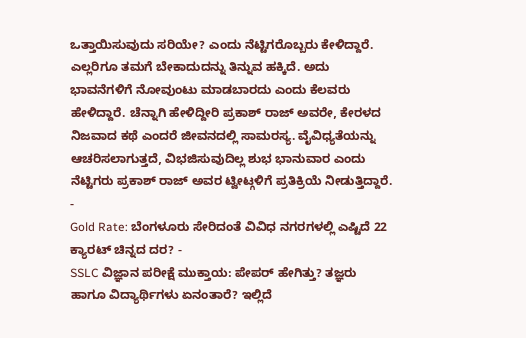ಒತ್ತಾಯಿಸುವುದು ಸರಿಯೇ? ಎಂದು ನೆಟ್ಟಿಗರೊಬ್ಬರು ಕೇಳಿದ್ದಾರೆ. ಎಲ್ಲರಿಗೂ ತಮಗೆ ಬೇಕಾದುದನ್ನು ತಿನ್ನುವ ಹಕ್ಕಿದೆ. ಅದು ಭಾವನೆಗಳಿಗೆ ನೋವುಂಟು ಮಾಡಬಾರದು ಎಂದು ಕೆಲವರು ಹೇಳಿದ್ದಾರೆ. ಚೆನ್ನಾಗಿ ಹೇಳಿದ್ದೀರಿ ಪ್ರಕಾಶ್ ರಾಜ್ ಅವರೇ, ಕೇರಳದ ನಿಜವಾದ ಕಥೆ ಎಂದರೆ ಜೀವನದಲ್ಲಿ ಸಾಮರಸ್ಯ. ವೈವಿಧ್ಯತೆಯನ್ನು ಆಚರಿಸಲಾಗುತ್ತದೆ, ವಿಭಜಿಸುವುದಿಲ್ಲ ಶುಭ ಭಾನುವಾರ ಎಂದು ನೆಟ್ಟಿಗರು ಪ್ರಕಾಶ್ ರಾಜ್ ಅವರ ಟ್ವೀಟ್ಗಳಿಗೆ ಪ್ರತಿಕ್ರಿಯೆ ನೀಡುತ್ತಿದ್ದಾರೆ.
-
Gold Rate: ಬೆಂಗಳೂರು ಸೇರಿದಂತೆ ವಿವಿಧ ನಗರಗಳಲ್ಲಿ ಎಷ್ಟಿದೆ 22 ಕ್ಯಾರಟ್ ಚಿನ್ನದ ದರ? -
SSLC ವಿಜ್ಞಾನ ಪರೀಕ್ಷೆ ಮುಕ್ತಾಯ: ಪೇಪರ್ ಹೇಗಿತ್ತು? ತಜ್ಞರು ಹಾಗೂ ವಿದ್ಯಾರ್ಥಿಗಳು ಏನಂತಾರೆ? ಇಲ್ಲಿದೆ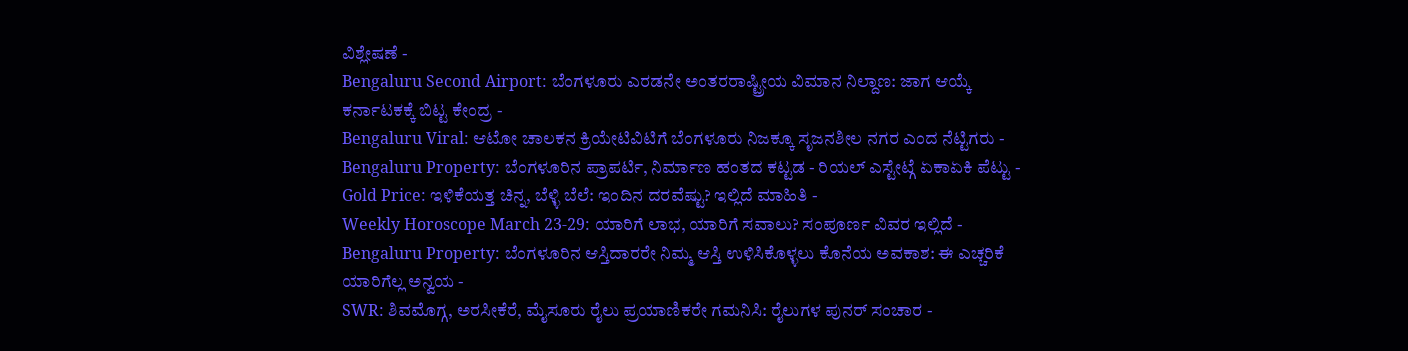ವಿಶ್ಲೇಷಣೆ -
Bengaluru Second Airport: ಬೆಂಗಳೂರು ಎರಡನೇ ಅಂತರರಾಷ್ಟ್ರೀಯ ವಿಮಾನ ನಿಲ್ದಾಣ: ಜಾಗ ಆಯ್ಕೆ ಕರ್ನಾಟಕಕ್ಕೆ ಬಿಟ್ಟ ಕೇಂದ್ರ -
Bengaluru Viral: ಆಟೋ ಚಾಲಕನ ಕ್ರಿಯೇಟಿವಿಟಿಗೆ ಬೆಂಗಳೂರು ನಿಜಕ್ಕೂ ಸೃಜನಶೀಲ ನಗರ ಎಂದ ನೆಟ್ಟಿಗರು -
Bengaluru Property: ಬೆಂಗಳೂರಿನ ಪ್ರಾಪರ್ಟಿ, ನಿರ್ಮಾಣ ಹಂತದ ಕಟ್ಟಡ - ರಿಯಲ್ ಎಸ್ಟೇಟ್ಗೆ ಏಕಾಏಕಿ ಪೆಟ್ಟು -
Gold Price: ಇಳಿಕೆಯತ್ತ ಚಿನ್ನ, ಬೆಳ್ಳಿ ಬೆಲೆ: ಇಂದಿನ ದರವೆಷ್ಟು? ಇಲ್ಲಿದೆ ಮಾಹಿತಿ -
Weekly Horoscope March 23-29: ಯಾರಿಗೆ ಲಾಭ, ಯಾರಿಗೆ ಸವಾಲು? ಸಂಪೂರ್ಣ ವಿವರ ಇಲ್ಲಿದೆ -
Bengaluru Property: ಬೆಂಗಳೂರಿನ ಆಸ್ತಿದಾರರೇ ನಿಮ್ಮ ಆಸ್ತಿ ಉಳಿಸಿಕೊಳ್ಳಲು ಕೊನೆಯ ಅವಕಾಶ: ಈ ಎಚ್ಚರಿಕೆ ಯಾರಿಗೆಲ್ಲ ಅನ್ವಯ -
SWR: ಶಿವಮೊಗ್ಗ, ಅರಸೀಕೆರೆ, ಮೈಸೂರು ರೈಲು ಪ್ರಯಾಣಿಕರೇ ಗಮನಿಸಿ: ರೈಲುಗಳ ಪುನರ್ ಸಂಚಾರ -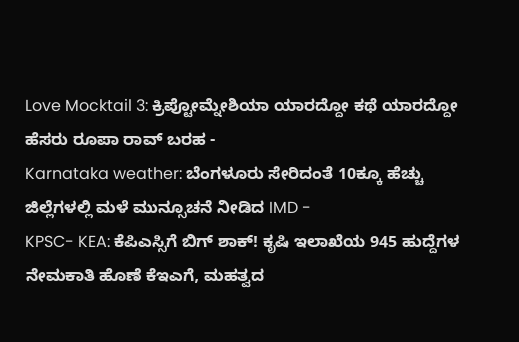Love Mocktail 3: ಕ್ರಿಪ್ಟೋಮ್ನೇಶಿಯಾ ಯಾರದ್ದೋ ಕಥೆ ಯಾರದ್ದೋ ಹೆಸರು ರೂಪಾ ರಾವ್ ಬರಹ -
Karnataka weather: ಬೆಂಗಳೂರು ಸೇರಿದಂತೆ 10ಕ್ಕೂ ಹೆಚ್ಚು ಜಿಲ್ಲೆಗಳಲ್ಲಿ ಮಳೆ ಮುನ್ಸೂಚನೆ ನೀಡಿದ IMD -
KPSC- KEA: ಕೆಪಿಎಸ್ಸಿಗೆ ಬಿಗ್ ಶಾಕ್! ಕೃಷಿ ಇಲಾಖೆಯ 945 ಹುದ್ದೆಗಳ ನೇಮಕಾತಿ ಹೊಣೆ ಕೆಇಎಗೆ, ಮಹತ್ವದ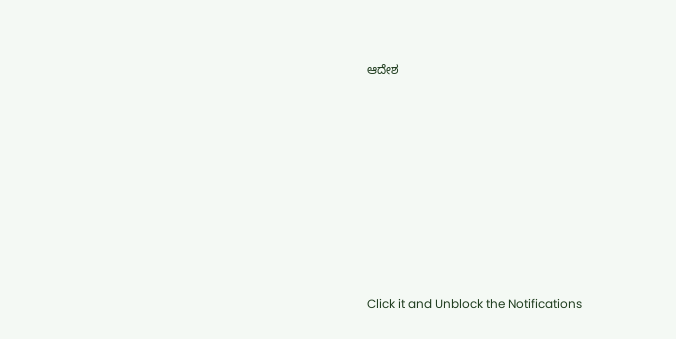ಆದೇಶ












Click it and Unblock the Notifications